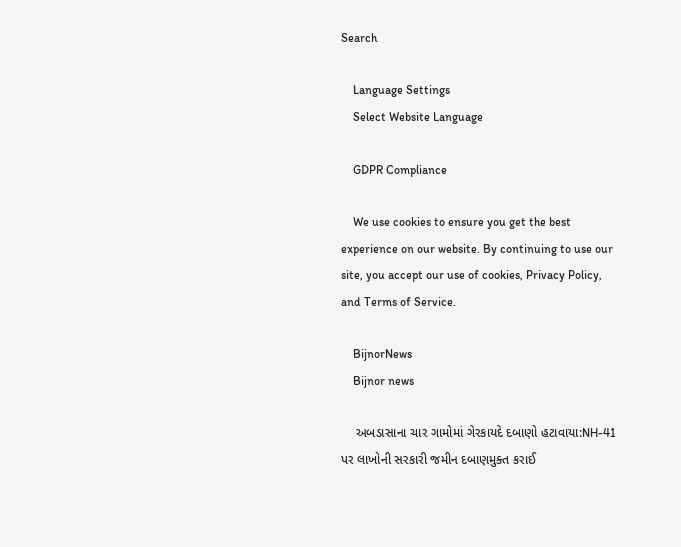Search

    Language Settings
    Select Website Language

    GDPR Compliance

    We use cookies to ensure you get the best experience on our website. By continuing to use our site, you accept our use of cookies, Privacy Policy, and Terms of Service.

    BijnorNews
    Bijnor news

    અબડાસાના ચાર ગામોમાં ગેરકાયદે દબાણો હટાવાયા:NH-41 પર લાખોની સરકારી જમીન દબાણમુક્ત કરાઈ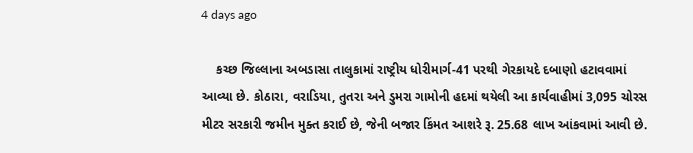4 days ago

    કચ્છ જિલ્લાના અબડાસા તાલુકામાં રાષ્ટ્રીય ધોરીમાર્ગ-41 પરથી ગેરકાયદે દબાણો હટાવવામાં આવ્યા છે. કોઠારા, વરાડિયા, તુતરા અને ડુમરા ગામોની હદમાં થયેલી આ કાર્યવાહીમાં 3,095 ચોરસ મીટર સરકારી જમીન મુક્ત કરાઈ છે, જેની બજાર કિંમત આશરે રૂ. 25.68 લાખ આંકવામાં આવી છે.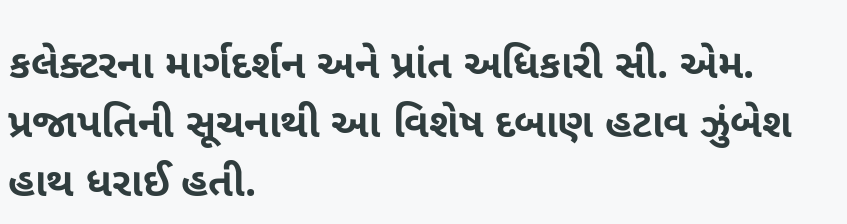કલેક્ટરના માર્ગદર્શન અને પ્રાંત અધિકારી સી. એમ. પ્રજાપતિની સૂચનાથી આ વિશેષ દબાણ હટાવ ઝુંબેશ હાથ ધરાઈ હતી.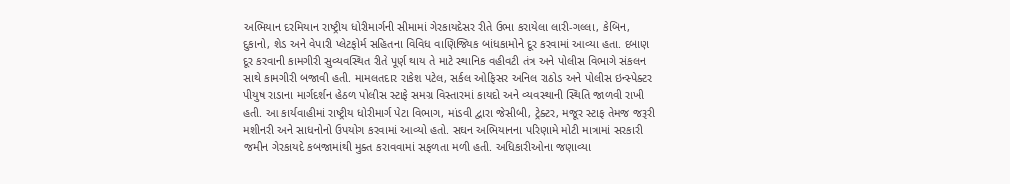અભિયાન દરમિયાન રાષ્ટ્રીય ધોરીમાર્ગની સીમામાં ગેરકાયદેસર રીતે ઉભા કરાયેલા લારી-ગલ્લા, કેબિન, દુકાનો, શેડ અને વેપારી પ્લેટફોર્મ સહિતના વિવિધ વાણિજ્યિક બાંધકામોને દૂર કરવામાં આવ્યા હતા. દબાણ દૂર કરવાની કામગીરી સુવ્યવસ્થિત રીતે પૂર્ણ થાય તે માટે સ્થાનિક વહીવટી તંત્ર અને પોલીસ વિભાગે સંકલન સાથે કામગીરી બજાવી હતી. મામલતદાર રાકેશ પટેલ, સર્કલ ઓફિસર અનિલ રાઠોડ અને પોલીસ ઇન્સ્પેક્ટર પીયુષ રાડાના માર્ગદર્શન હેઠળ પોલીસ સ્ટાફે સમગ્ર વિસ્તારમાં કાયદો અને વ્યવસ્થાની સ્થિતિ જાળવી રાખી હતી. આ કાર્યવાહીમાં રાષ્ટ્રીય ધોરીમાર્ગ પેટા વિભાગ, માંડવી દ્વારા જેસીબી, ટ્રેક્ટર, મજૂર સ્ટાફ તેમજ જરૂરી મશીનરી અને સાધનોનો ઉપયોગ કરવામાં આવ્યો હતો. સઘન અભિયાનના પરિણામે મોટી માત્રામાં સરકારી જમીન ગેરકાયદે કબજામાંથી મુક્ત કરાવવામાં સફળતા મળી હતી. અધિકારીઓના જણાવ્યા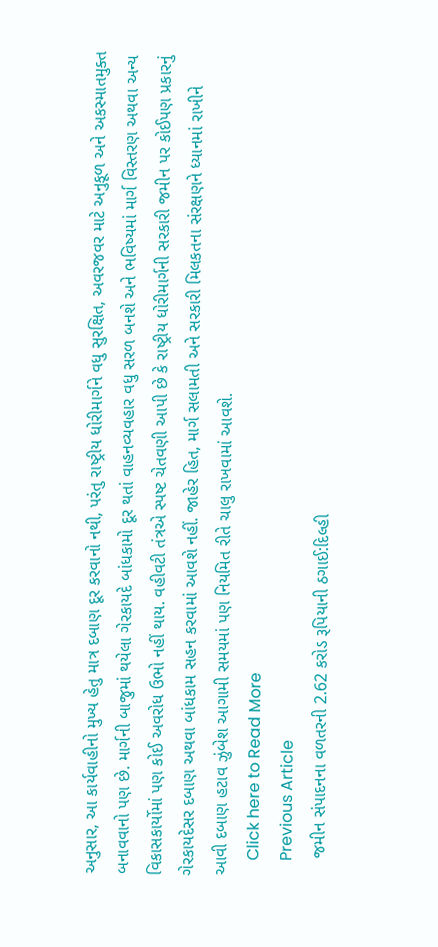અનુસાર, આ કાર્યવાહીનો મુખ્ય હેતુ માત્ર દબાણ દૂર કરવાનો નથી, પરંતુ રાષ્ટ્રીય ધોરીમાર્ગને વધુ સુરક્ષિત, અવરજવર માટે અનુકૂળ અને અકસ્માતમુક્ત બનાવવાનો પણ છે. માર્ગની બાજુમાં થયેલા ગેરકાયદે બાંધકામો દૂર થતાં વાહનવ્યવહાર વધુ સરળ બનશે અને ભવિષ્યમાં માર્ગ વિસ્તરણ અથવા અન્ય વિકાસકાર્યોમાં પણ કોઈ અવરોધ ઉભો નહીં થાય. વહીવટી તંત્રએ સ્પષ્ટ ચેતવણી આપી છે કે રાષ્ટ્રીય ધોરીમાર્ગની સરકારી જમીન પર કોઈપણ પ્રકારનું ગેરકાયદેસર દબાણ અથવા બાંધકામ સહન કરવામાં આવશે નહીં. જાહેર હિત, માર્ગ સલામતી અને સરકારી મિલકતના સંરક્ષણને ધ્યાનમાં રાખીને આવી દબાણ હટાવ ઝુંબેશ આગામી સમયમાં પણ નિયમિત રીતે ચાલુ રાખવામાં આવશે.
    Click here to Read More
    Previous Article
    જમીન સંપાદનના વળતરની 2.62 કરોડ રૂપિયાની ઠગાઈ:દિલ્હી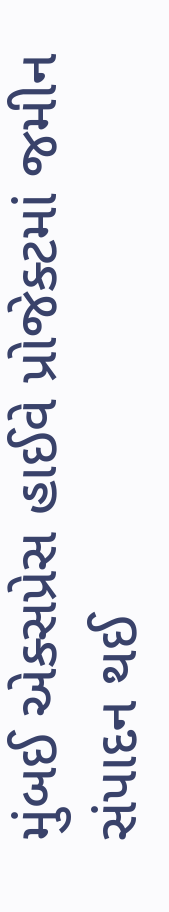મુંબઈ એક્સપ્રેસ હાઈવે પ્રોજેક્ટમાં જમીન સંપાદન થઈ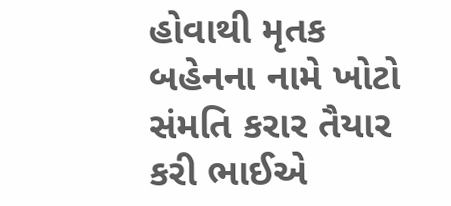હોવાથી મૃતક બહેનના નામે ખોટો સંમતિ કરાર તૈયાર કરી ભાઈએ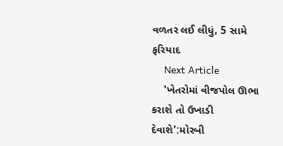વળતર લઈ લીધું, 5 સામે ફરિયાદ
    Next Article
    'ખેતરોમાં વીજપોલ ઊભા કરાશે તો ઉખાડી દેવાશે':મોરબી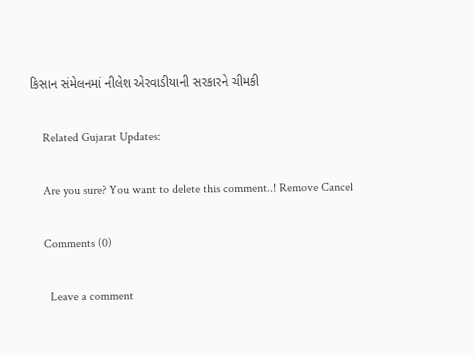કિસાન સંમેલનમાં નીલેશ એરવાડીયાની સરકારને ચીમકી

    Related Gujarat Updates:

    Are you sure? You want to delete this comment..! Remove Cancel

    Comments (0)

      Leave a comment